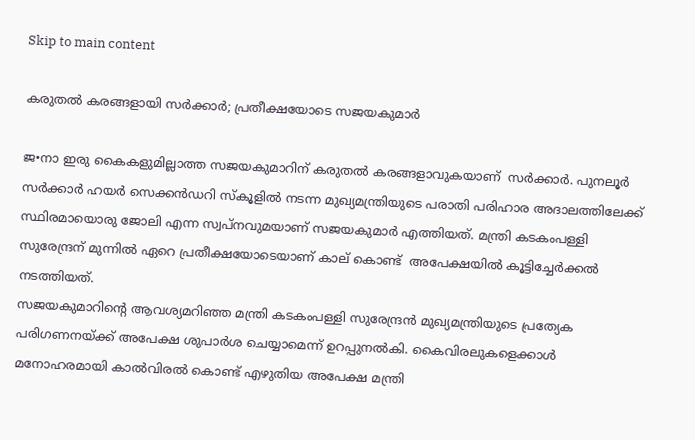Skip to main content

കരുതല്‍ കരങ്ങളായി സര്‍ക്കാര്‍; പ്രതീക്ഷയോടെ സജയകുമാര്‍

ജ•നാ ഇരു കൈകളുമില്ലാത്ത സജയകുമാറിന് കരുതല്‍ കരങ്ങളാവുകയാണ്  സര്‍ക്കാര്‍. പുനലൂര്‍ സര്‍ക്കാര്‍ ഹയര്‍ സെക്കന്‍ഡറി സ്‌കൂളില്‍ നടന്ന മുഖ്യമന്ത്രിയുടെ പരാതി പരിഹാര അദാലത്തിലേക്ക്  സ്ഥിരമായൊരു ജോലി എന്ന സ്വപ്നവുമയാണ് സജയകുമാര്‍ എത്തിയത്. മന്ത്രി കടകംപള്ളി സുരേന്ദ്രന് മുന്നില്‍ ഏറെ പ്രതീക്ഷയോടെയാണ് കാല് കൊണ്ട്  അപേക്ഷയില്‍ കൂട്ടിച്ചേര്‍ക്കല്‍ നടത്തിയത്.
സജയകുമാറിന്റെ ആവശ്യമറിഞ്ഞ മന്ത്രി കടകംപള്ളി സുരേന്ദ്രന്‍ മുഖ്യമന്ത്രിയുടെ പ്രത്യേക പരിഗണനയ്ക്ക് അപേക്ഷ ശുപാര്‍ശ ചെയ്യാമെന്ന് ഉറപ്പുനല്‍കി. കൈവിരലുകളെക്കാള്‍ മനോഹരമായി കാല്‍വിരല്‍ കൊണ്ട് എഴുതിയ അപേക്ഷ മന്ത്രി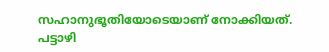സഹാനുഭൂതിയോടെയാണ് നോക്കിയത്.
പട്ടാഴി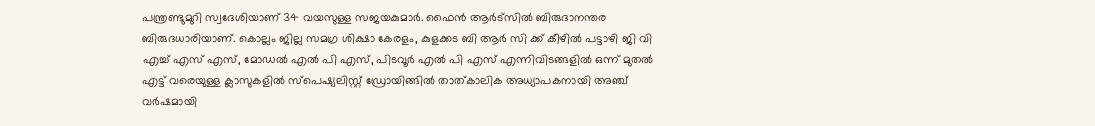പന്ത്രണ്ടുമുറി സ്വദേശിയാണ് 34 വയസുള്ള സജയകുമാര്‍. ഫൈന്‍ ആര്‍ട്‌സില്‍ ബിരുദാനന്തര ബിരുദധാരിയാണ്. കൊല്ലം ജില്ല സമഗ്ര ശിക്ഷാ കേരളം, കുളക്കട ബി ആര്‍ സി ക്ക് കീഴില്‍ പട്ടാഴി ജി വി എച്ച് എസ് എസ്, മോഡല്‍ എല്‍ പി എസ്, പിടവൂര്‍ എല്‍ പി എസ് എന്നിവിടങ്ങളില്‍ ഒന്ന് മുതല്‍ എട്ട് വരെയുള്ള ക്ലാസുകളില്‍ സ്‌പെഷ്യലിസ്റ്റ് ഡ്രോയിങ്ങില്‍ താത്കാലിക അധ്യാപകനായി അഞ്ച് വര്‍ഷമായി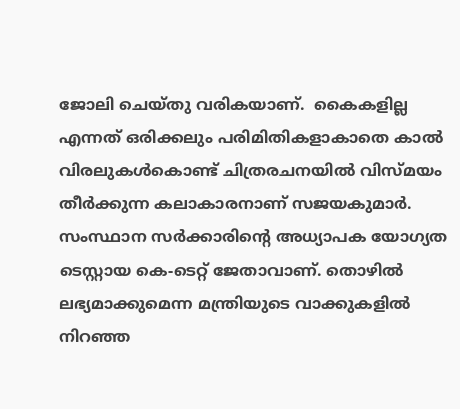ജോലി ചെയ്തു വരികയാണ്.  കൈകളില്ല എന്നത് ഒരിക്കലും പരിമിതികളാകാതെ കാല്‍ വിരലുകള്‍കൊണ്ട് ചിത്രരചനയില്‍ വിസ്മയം തീര്‍ക്കുന്ന കലാകാരനാണ് സജയകുമാര്‍.
സംസ്ഥാന സര്‍ക്കാരിന്റെ അധ്യാപക യോഗ്യത ടെസ്റ്റായ കെ-ടെറ്റ് ജേതാവാണ്. തൊഴില്‍ ലഭ്യമാക്കുമെന്ന മന്ത്രിയുടെ വാക്കുകളില്‍ നിറഞ്ഞ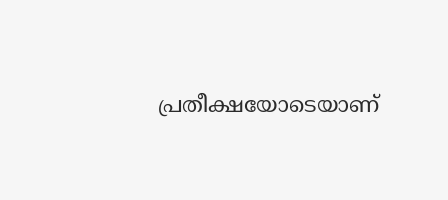പ്രതീക്ഷയോടെയാണ്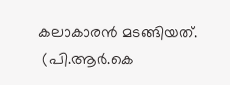കലാകാരന്‍ മടങ്ങിയത്.
 (പി.ആര്‍.കെ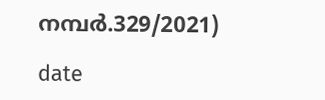നമ്പര്‍.329/2021)

date